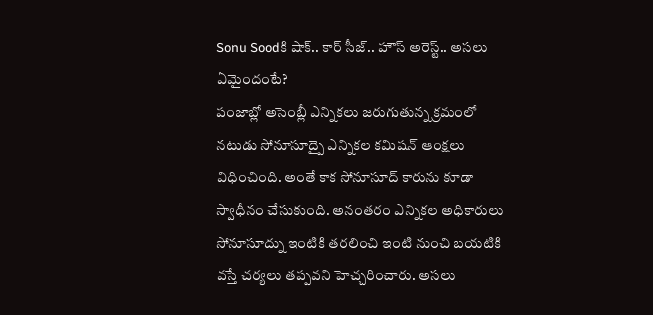Sonu Soodకి షాక్.. కార్ సీజ్.. హౌస్ అరెస్ట్.. అసలు ఏమైందంటే?
పంజాబ్లో అసెంబ్లీ ఎన్నికలు జరుగుతున్న క్రమంలో నటుడు సోనూసూద్పై ఎన్నికల కమిషన్ ఆంక్షలు విధించింది. అంతే కాక సోనూసూద్ కారును కూడా స్వాధీనం చేసుకుంది. అనంతరం ఎన్నికల అధికారులు సోనూసూద్ను ఇంటికి తరలించి ఇంటి నుంచి బయటికి వస్తే చర్యలు తప్పవని హెచ్చరించారు. అసలు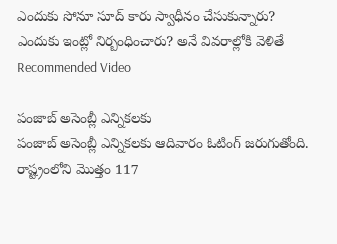ఎందుకు సోనూ సూద్ కారు స్వాధీనం చేసుకున్నారు? ఎందుకు ఇంట్లో నిర్బంధించారు? అనే వివరాల్లోకి వెళితే
Recommended Video

పంజాబ్ అసెంబ్లీ ఎన్నికలకు
పంజాబ్ అసెంబ్లీ ఎన్నికలకు ఆదివారం ఓటింగ్ జరుగుతోంది. రాష్ట్రంలోని మొత్తం 117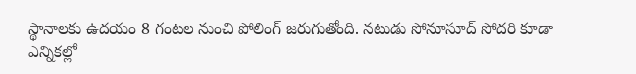స్థానాలకు ఉదయం 8 గంటల నుంచి పోలింగ్ జరుగుతోంది. నటుడు సోనూసూద్ సోదరి కూడా ఎన్నికల్లో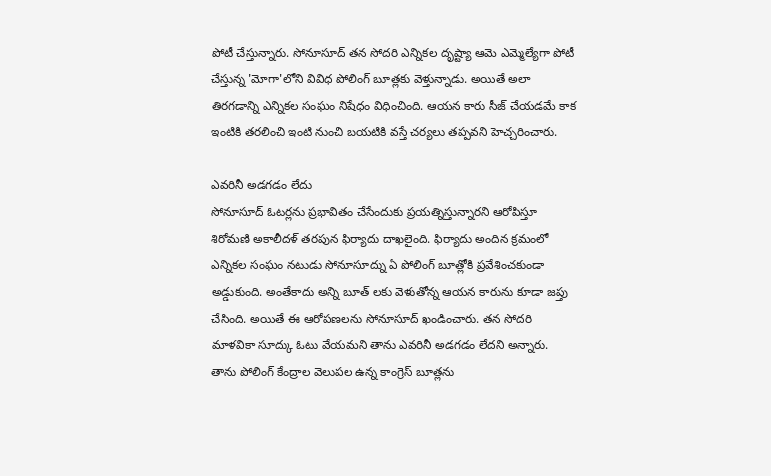పోటీ చేస్తున్నారు. సోనూసూద్ తన సోదరి ఎన్నికల దృష్ట్యా ఆమె ఎమ్మెల్యేగా పోటీ చేస్తున్న 'మోగా'లోని వివిధ పోలింగ్ బూత్లకు వెళ్తున్నాడు. అయితే అలా తిరగడాన్ని ఎన్నికల సంఘం నిషేధం విధించింది. ఆయన కారు సీజ్ చేయడమే కాక ఇంటికి తరలించి ఇంటి నుంచి బయటికి వస్తే చర్యలు తప్పవని హెచ్చరించారు.

ఎవరినీ అడగడం లేదు
సోనూసూద్ ఓటర్లను ప్రభావితం చేసేందుకు ప్రయత్నిస్తున్నారని ఆరోపిస్తూ శిరోమణి అకాలీదళ్ తరపున ఫిర్యాదు దాఖలైంది. ఫిర్యాదు అందిన క్రమంలో ఎన్నికల సంఘం నటుడు సోనూసూద్ను ఏ పోలింగ్ బూత్లోకి ప్రవేశించకుండా అడ్డుకుంది. అంతేకాదు అన్ని బూత్ లకు వెళుతోన్న ఆయన కారును కూడా జప్తు చేసింది. అయితే ఈ ఆరోపణలను సోనూసూద్ ఖండించారు. తన సోదరి మాళవికా సూద్కు ఓటు వేయమని తాను ఎవరినీ అడగడం లేదని అన్నారు. తాను పోలింగ్ కేంద్రాల వెలుపల ఉన్న కాంగ్రెస్ బూత్లను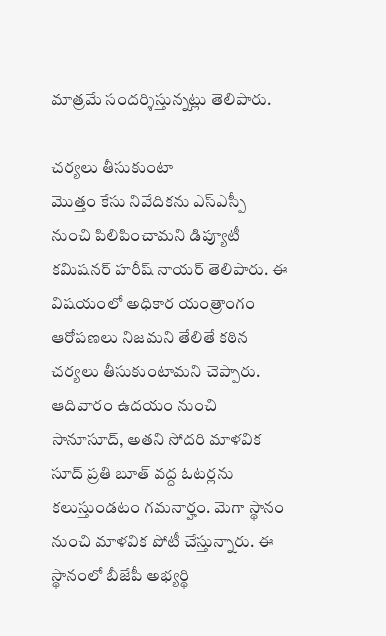మాత్రమే సందర్శిస్తున్నట్లు తెలిపారు.

చర్యలు తీసుకుంటా
మొత్తం కేసు నివేదికను ఎస్ఎస్పీ నుంచి పిలిపించామని డిప్యూటీ కమిషనర్ హరీష్ నాయర్ తెలిపారు. ఈ విషయంలో అధికార యంత్రాంగం ఆరోపణలు నిజమని తేలితే కఠిన చర్యలు తీసుకుంటామని చెప్పారు. ఆదివారం ఉదయం నుంచి సానూసూద్, అతని సోదరి మాళవిక సూద్ ప్రతి బూత్ వద్ద ఓటర్లను కలుస్తుండటం గమనార్హం. మెగా స్థానం నుంచి మాళవిక పోటీ చేస్తున్నారు. ఈ స్థానంలో బీజేపీ అభ్యర్థి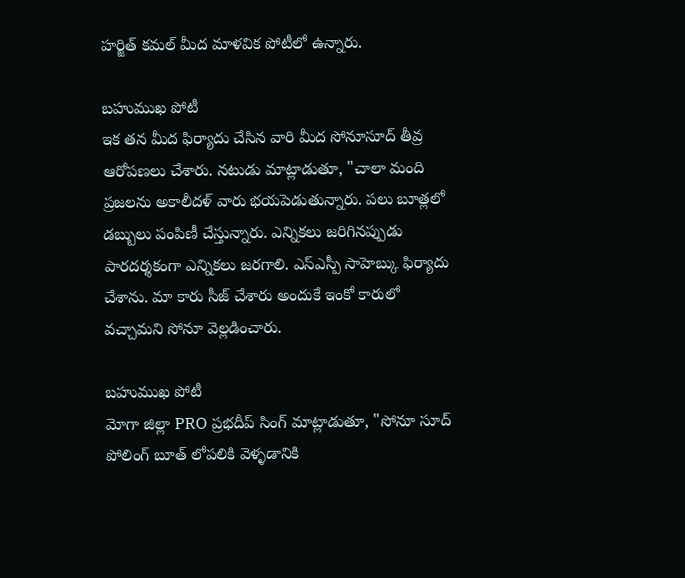హర్జిత్ కమల్ మీద మాళవిక పోటీలో ఉన్నారు.

బహుముఖ పోటీ
ఇక తన మీద ఫిర్యాదు చేసిన వారి మీద సోనూసూద్ తీవ్ర ఆరోపణలు చేశారు. నటుడు మాట్లాడుతూ, "చాలా మంది ప్రజలను అకాలీదళ్ వారు భయపెడుతున్నారు. పలు బూత్లలో డబ్బులు పంపిణీ చేస్తున్నారు. ఎన్నికలు జరిగినప్పుడు పారదర్శకంగా ఎన్నికలు జరగాలి. ఎస్ఎస్పీ సాహెబ్కు ఫిర్యాదు చేశాను. మా కారు సీజ్ చేశారు అందుకే ఇంకో కారులో వచ్చామని సోనూ వెల్లడించారు.

బహుముఖ పోటీ
మోగా జిల్లా PRO ప్రభదీప్ సింగ్ మాట్లాడుతూ, "సోనూ సూద్ పోలింగ్ బూత్ లోపలికి వెళ్ళడానికి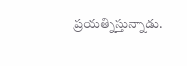ప్రయత్నిస్తున్నాడు.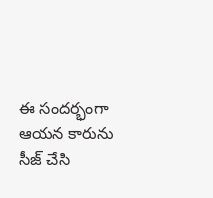ఈ సందర్భంగా ఆయన కారును సీజ్ చేసి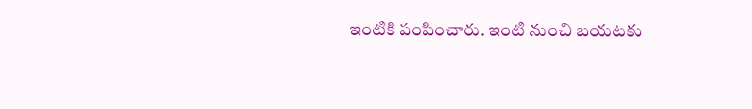ఇంటికి పంపించారు. ఇంటి నుంచి బయటకు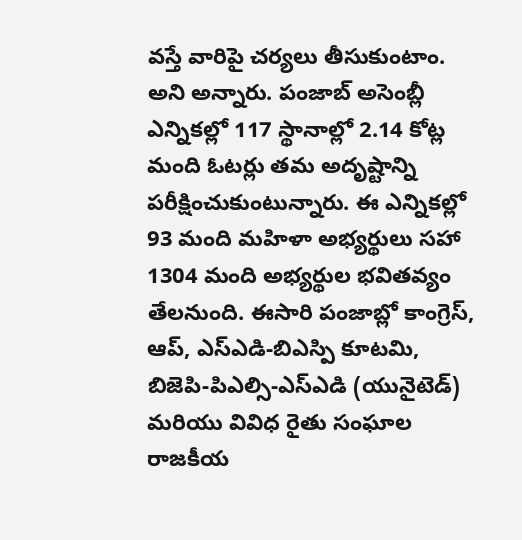వస్తే వారిపై చర్యలు తీసుకుంటాం. అని అన్నారు. పంజాబ్ అసెంబ్లీ ఎన్నికల్లో 117 స్థానాల్లో 2.14 కోట్ల మంది ఓటర్లు తమ అదృష్టాన్ని పరీక్షించుకుంటున్నారు. ఈ ఎన్నికల్లో 93 మంది మహిళా అభ్యర్థులు సహా 1304 మంది అభ్యర్థుల భవితవ్యం తేలనుంది. ఈసారి పంజాబ్లో కాంగ్రెస్, ఆప్, ఎస్ఎడి-బిఎస్పి కూటమి, బిజెపి-పిఎల్సి-ఎస్ఎడి (యునైటెడ్) మరియు వివిధ రైతు సంఘాల రాజకీయ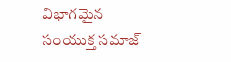విభాగమైన సంయుక్త సమాజ్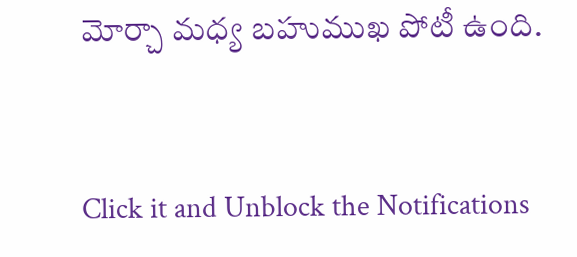మోర్చా మధ్య బహుముఖ పోటీ ఉంది.


Click it and Unblock the Notifications